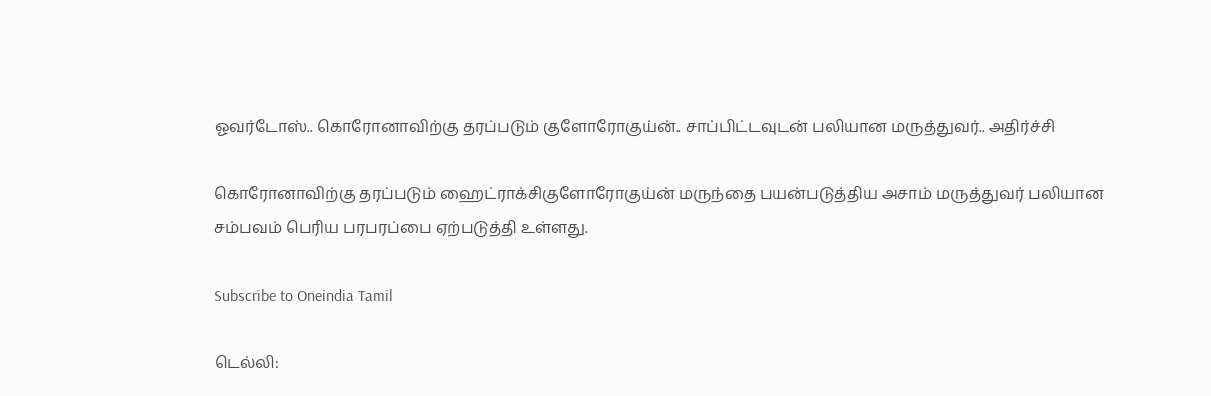ஓவர்டோஸ்.. கொரோனாவிற்கு தரப்படும் குளோரோகுய்ன்.. சாப்பிட்டவுடன் பலியான மருத்துவர்.. அதிர்ச்சி

கொரோனாவிற்கு தரப்படும் ஹைட்ராக்சிகுளோரோகுய்ன் மருந்தை பயன்படுத்திய அசாம் மருத்துவர் பலியான சம்பவம் பெரிய பரபரப்பை ஏற்படுத்தி உள்ளது.

Subscribe to Oneindia Tamil

டெல்லி: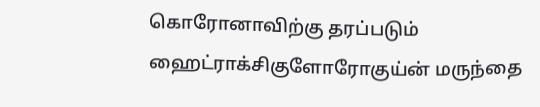கொரோனாவிற்கு தரப்படும் ஹைட்ராக்சிகுளோரோகுய்ன் மருந்தை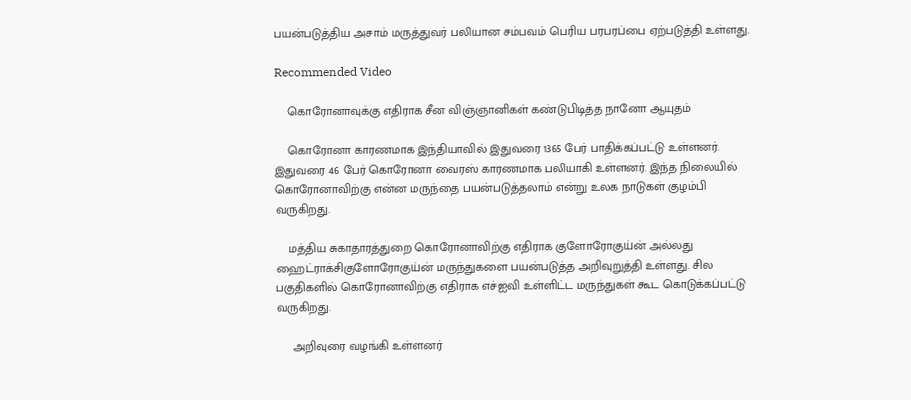பயன்படுத்திய அசாம் மருத்துவர் பலியான சம்பவம் பெரிய பரபரப்பை ஏற்படுத்தி உள்ளது.

Recommended Video

    கொரோனாவுக்கு எதிராக சீன விஞ்ஞானிகள் கண்டுபிடித்த நானோ ஆயுதம்

    கொரோனா காரணமாக இந்தியாவில் இதுவரை 1365 பேர் பாதிக்கப்பட்டு உள்ளனர். இதுவரை 46 பேர் கொரோனா வைரஸ் காரணமாக பலியாகி உள்ளனர். இந்த நிலையில் கொரோனாவிற்கு என்ன மருந்தை பயன்படுத்தலாம் என்று உலக நாடுகள் குழம்பி வருகிறது.

    மத்திய சுகாதாரத்துறை கொரோனாவிற்கு எதிராக குளோரோகுய்ன் அல்லது ஹைட்ராக்சிகுளோரோகுய்ன் மருந்துகளை பயன்படுத்த அறிவுறுத்தி உள்ளது. சில பகுதிகளில் கொரோனாவிற்கு எதிராக எச்ஐவி உள்ளிட்ட மருந்துகள் கூட கொடுக்கப்பட்டு வருகிறது.

     அறிவுரை வழங்கி உள்ளனர்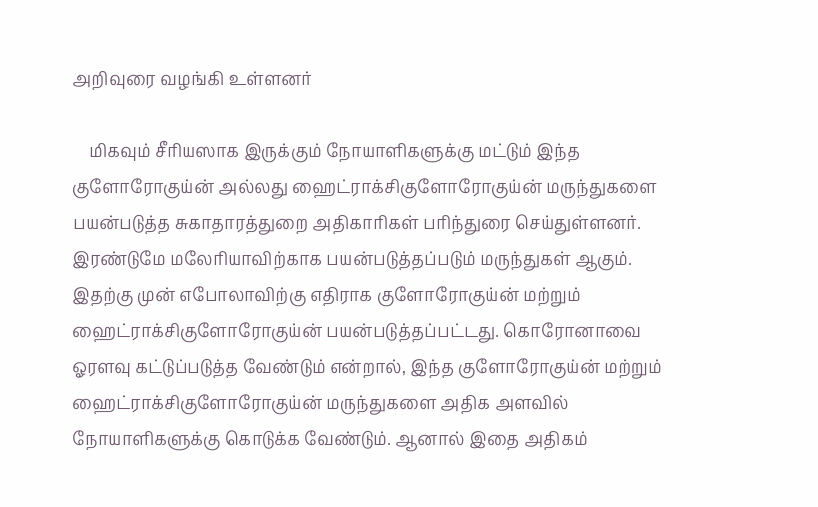அறிவுரை வழங்கி உள்ளனர்

    மிகவும் சீரியஸாக இருக்கும் நோயாளிகளுக்கு மட்டும் இந்த குளோரோகுய்ன் அல்லது ஹைட்ராக்சிகுளோரோகுய்ன் மருந்துகளை பயன்படுத்த சுகாதாரத்துறை அதிகாரிகள் பரிந்துரை செய்துள்ளனர். இரண்டுமே மலேரியாவிற்காக பயன்படுத்தப்படும் மருந்துகள் ஆகும். இதற்கு முன் எபோலாவிற்கு எதிராக குளோரோகுய்ன் மற்றும் ஹைட்ராக்சிகுளோரோகுய்ன் பயன்படுத்தப்பட்டது. கொரோனாவை ஓரளவு கட்டுப்படுத்த வேண்டும் என்றால், இந்த குளோரோகுய்ன் மற்றும் ஹைட்ராக்சிகுளோரோகுய்ன் மருந்துகளை அதிக அளவில் நோயாளிகளுக்கு கொடுக்க வேண்டும். ஆனால் இதை அதிகம்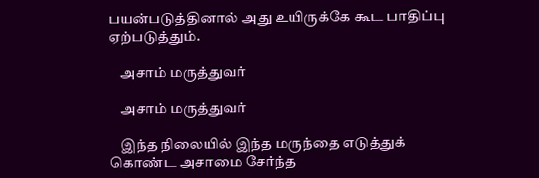பயன்படுத்தினால் அது உயிருக்கே கூட பாதிப்பு ஏற்படுத்தும்.

    அசாம் மருத்துவர்

    அசாம் மருத்துவர்

    இந்த நிலையில் இந்த மருந்தை எடுத்துக் கொண்ட அசாமை சேர்ந்த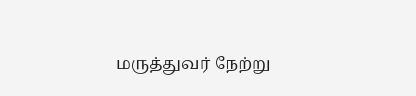மருத்துவர் நேற்று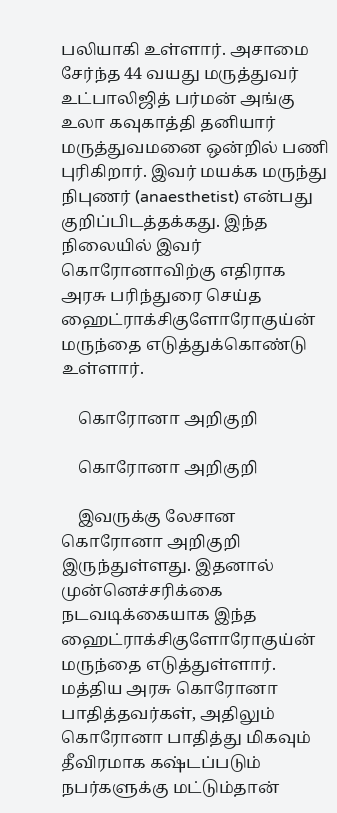பலியாகி உள்ளார். அசாமை சேர்ந்த 44 வயது மருத்துவர் உட்பாலிஜித் பர்மன் அங்கு உலா கவுகாத்தி தனியார் மருத்துவமனை ஒன்றில் பணி புரிகிறார். இவர் மயக்க மருந்து நிபுணர் (anaesthetist) என்பது குறிப்பிடத்தக்கது. இந்த நிலையில் இவர் கொரோனாவிற்கு எதிராக அரசு பரிந்துரை செய்த ஹைட்ராக்சிகுளோரோகுய்ன் மருந்தை எடுத்துக்கொண்டு உள்ளார்.

    கொரோனா அறிகுறி

    கொரோனா அறிகுறி

    இவருக்கு லேசான கொரோனா அறிகுறி இருந்துள்ளது. இதனால் முன்னெச்சரிக்கை நடவடிக்கையாக இந்த ஹைட்ராக்சிகுளோரோகுய்ன் மருந்தை எடுத்துள்ளார். மத்திய அரசு கொரோனா பாதித்தவர்கள், அதிலும் கொரோனா பாதித்து மிகவும் தீவிரமாக கஷ்டப்படும் நபர்களுக்கு மட்டும்தான்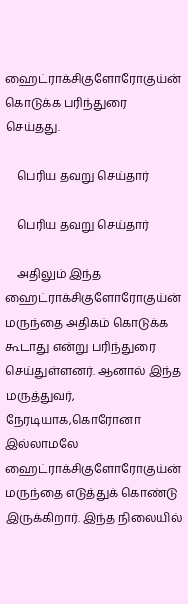ஹைட்ராக்சிகுளோரோகுய்ன் கொடுக்க பரிந்துரை செய்தது.

    பெரிய தவறு செய்தார்

    பெரிய தவறு செய்தார்

    அதிலும் இந்த ஹைட்ராக்சிகுளோரோகுய்ன் மருந்தை அதிகம் கொடுக்க கூடாது என்று பரிந்துரை செய்துள்ளனர். ஆனால் இந்த மருத்துவர், நேரடியாக,கொரோனா இல்லாமலே ஹைட்ராக்சிகுளோரோகுய்ன் மருந்தை எடுத்துக் கொண்டு இருக்கிறார். இந்த நிலையில்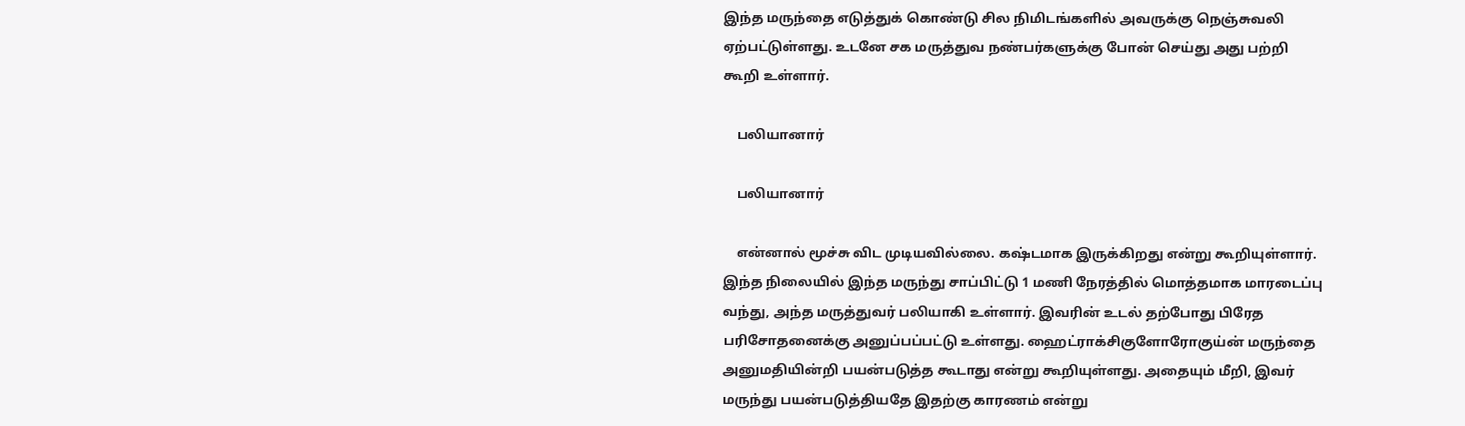இந்த மருந்தை எடுத்துக் கொண்டு சில நிமிடங்களில் அவருக்கு நெஞ்சுவலி ஏற்பட்டுள்ளது. உடனே சக மருத்துவ நண்பர்களுக்கு போன் செய்து அது பற்றி கூறி உள்ளார்.

    பலியானார்

    பலியானார்

    என்னால் மூச்சு விட முடியவில்லை. கஷ்டமாக இருக்கிறது என்று கூறியுள்ளார். இந்த நிலையில் இந்த மருந்து சாப்பிட்டு 1 மணி நேரத்தில் மொத்தமாக மாரடைப்பு வந்து, அந்த மருத்துவர் பலியாகி உள்ளார். இவரின் உடல் தற்போது பிரேத பரிசோதனைக்கு அனுப்பப்பட்டு உள்ளது. ஹைட்ராக்சிகுளோரோகுய்ன் மருந்தை அனுமதியின்றி பயன்படுத்த கூடாது என்று கூறியுள்ளது. அதையும் மீறி, இவர் மருந்து பயன்படுத்தியதே இதற்கு காரணம் என்று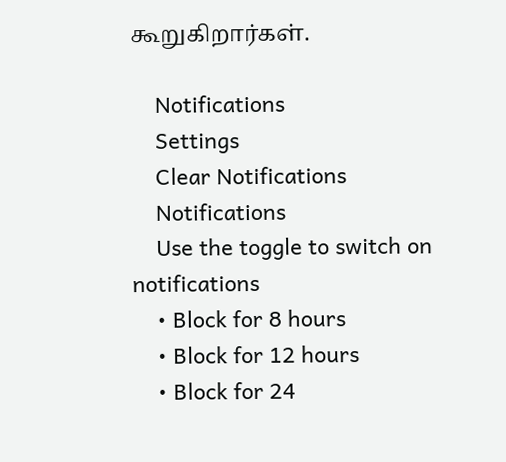கூறுகிறார்கள்.

    Notifications
    Settings
    Clear Notifications
    Notifications
    Use the toggle to switch on notifications
    • Block for 8 hours
    • Block for 12 hours
    • Block for 24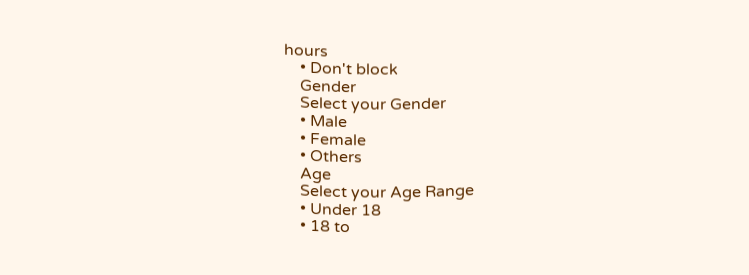hours
    • Don't block
    Gender
    Select your Gender
    • Male
    • Female
    • Others
    Age
    Select your Age Range
    • Under 18
    • 18 to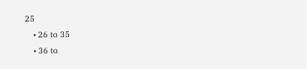25
    • 26 to 35
    • 36 to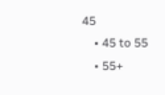45
    • 45 to 55
    • 55+